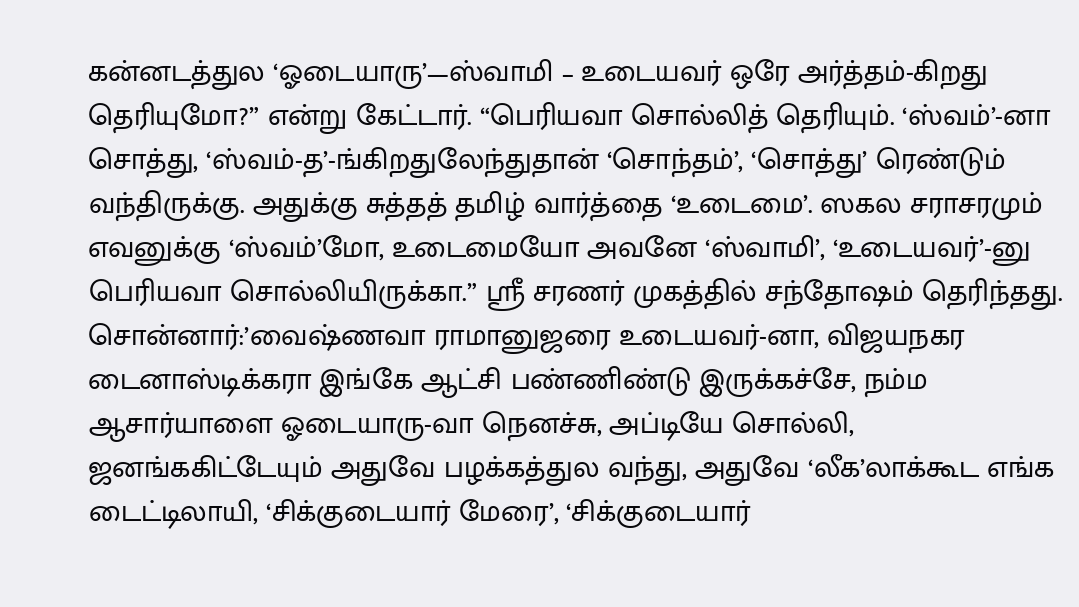கன்னடத்துல ‘ஓடையாரு’—ஸ்வாமி – உடையவர் ஒரே அர்த்தம்-கிறது தெரியுமோ?” என்று கேட்டார். “பெரியவா சொல்லித் தெரியும். ‘ஸ்வம்’-னா சொத்து, ‘ஸ்வம்-த’-ங்கிறதுலேந்துதான் ‘சொந்தம்’, ‘சொத்து’ ரெண்டும் வந்திருக்கு. அதுக்கு சுத்தத் தமிழ் வார்த்தை ‘உடைமை’. ஸகல சராசரமும் எவனுக்கு ‘ஸ்வம்’மோ, உடைமையோ அவனே ‘ஸ்வாமி’, ‘உடையவர்’-னு பெரியவா சொல்லியிருக்கா.” ஸ்ரீ சரணர் முகத்தில் சந்தோஷம் தெரிந்தது. சொன்னார்:’வைஷ்ணவா ராமானுஜரை உடையவர்-னா, விஜயநகர டைனாஸ்டிக்கரா இங்கே ஆட்சி பண்ணிண்டு இருக்கச்சே, நம்ம ஆசார்யாளை ஓடையாரு-வா நெனச்சு, அப்டியே சொல்லி, ஜனங்ககிட்டேயும் அதுவே பழக்கத்துல வந்து, அதுவே ‘லீக’லாக்கூட எங்க டைட்டிலாயி, ‘சிக்குடையார் மேரை’, ‘சிக்குடையார்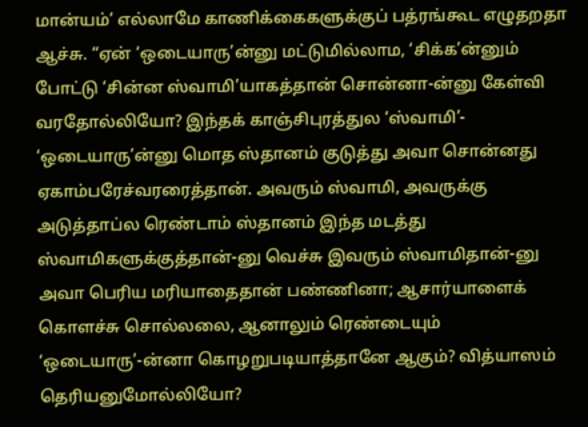மான்யம்’ எல்லாமே காணிக்கைகளுக்குப் பத்ரங்கூட எழுதறதா ஆச்சு. “ஏன் ‘ஒடையாரு’ன்னு மட்டுமில்லாம, ‘சிக்க’ன்னும் போட்டு ‘சின்ன ஸ்வாமி’யாகத்தான் சொன்னா-ன்னு கேள்வி வரதோல்லியோ? இந்தக் காஞ்சிபுரத்துல ‘ஸ்வாமி’- ‘ஒடையாரு’ன்னு மொத ஸ்தானம் குடுத்து அவா சொன்னது ஏகாம்பரேச்வரரைத்தான். அவரும் ஸ்வாமி, அவருக்கு அடுத்தாப்ல ரெண்டாம் ஸ்தானம் இந்த மடத்து ஸ்வாமிகளுக்குத்தான்-னு வெச்சு இவரும் ஸ்வாமிதான்-னு அவா பெரிய மரியாதைதான் பண்ணினா; ஆசார்யாளைக் கொளச்சு சொல்லலை, ஆனாலும் ரெண்டையும் ‘ஒடையாரு’-ன்னா கொழறுபடியாத்தானே ஆகும்? வித்யாஸம் தெரியனுமோல்லியோ?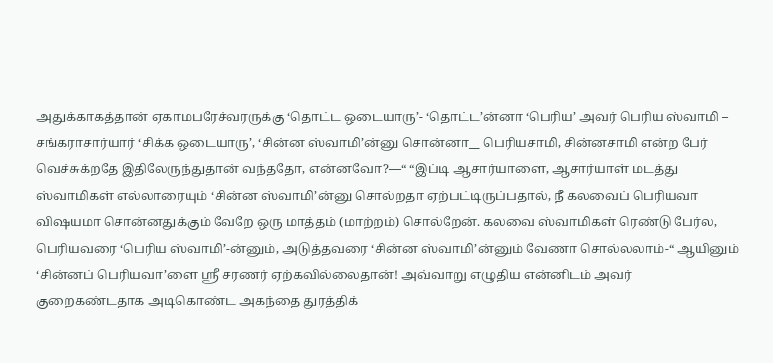அதுக்காகத்தான் ஏகாமபரேச்வரருக்கு ‘தொட்ட ஒடையாரு’- ‘தொட்ட’ன்னா ‘பெரிய’ அவர் பெரிய ஸ்வாமி – சங்கராசார்யார் ‘சிக்க ஒடையாரு’, ‘சின்ன ஸ்வாமி’ன்னு சொன்னா__ பெரியசாமி, சின்னசாமி என்ற பேர் வெச்சுக்றதே இதிலேருந்துதான் வந்ததோ, என்னவோ?—“ “இப்டி ஆசார்யாளை, ஆசார்யாள் மடத்து ஸ்வாமிகள் எல்லாரையும் ‘சின்ன ஸ்வாமி’ன்னு சொல்றதா ஏற்பட்டிருப்பதால், நீ கலவைப் பெரியவா விஷயமா சொன்னதுக்கும் வேறே ஒரு மாத்தம் (மாற்றம்) சொல்றேன். கலவை ஸ்வாமிகள் ரெண்டு பேர்ல, பெரியவரை ‘பெரிய ஸ்வாமி’-ன்னும், அடுத்தவரை ‘சின்ன ஸ்வாமி’ன்னும் வேணா சொல்லலாம்-“ ஆயினும் ‘சின்னப் பெரியவா’ளை ஸ்ரீ சரணர் ஏற்கவில்லைதான்! அவ்வாறு எழுதிய என்னிடம் அவர் குறைகண்டதாக அடிகொண்ட அகந்தை துரத்திக்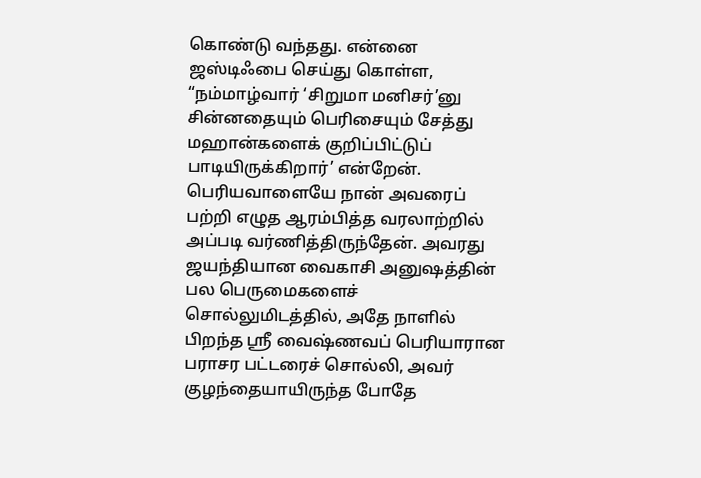கொண்டு வந்தது. என்னை ஜஸ்டிஃபை செய்து கொள்ள, “நம்மாழ்வார் ‘சிறுமா மனிசர்’னு சின்னதையும் பெரிசையும் சேத்து மஹான்களைக் குறிப்பிட்டுப் பாடியிருக்கிறார்’ என்றேன். பெரியவாளையே நான் அவரைப் பற்றி எழுத ஆரம்பித்த வரலாற்றில் அப்படி வர்ணித்திருந்தேன். அவரது ஜயந்தியான வைகாசி அனுஷத்தின் பல பெருமைகளைச் சொல்லுமிடத்தில், அதே நாளில் பிறந்த ஸ்ரீ வைஷ்ணவப் பெரியாரான பராசர பட்டரைச் சொல்லி, அவர் குழந்தையாயிருந்த போதே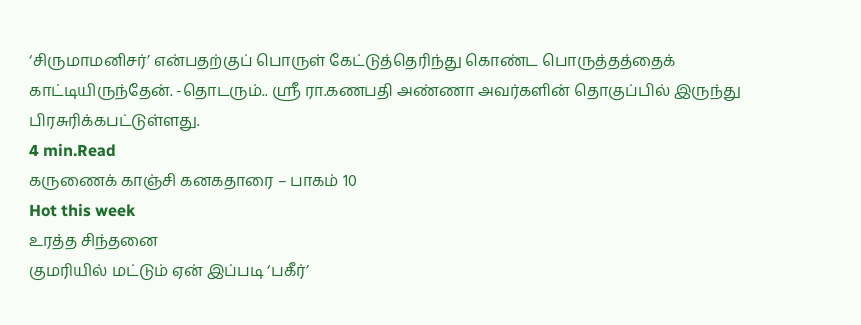‘சிருமாமனிசர்’ என்பதற்குப் பொருள் கேட்டுத்தெரிந்து கொண்ட பொருத்தத்தைக் காட்டியிருந்தேன். -தொடரும்.. ஸ்ரீ ரா.கணபதி அண்ணா அவர்களின் தொகுப்பில் இருந்து பிரசுரிக்கபட்டுள்ளது.
4 min.Read
கருணைக் காஞ்சி கனகதாரை – பாகம் 10
Hot this week
உரத்த சிந்தனை
குமரியில் மட்டும் ஏன் இப்படி ‘பகீர்’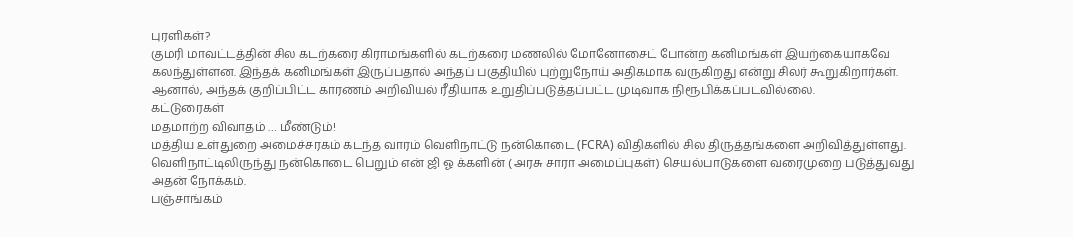புரளிகள்?
குமரி மாவட்டத்தின் சில கடற்கரை கிராமங்களில் கடற்கரை மணலில் மோனோசைட் போன்ற கனிமங்கள் இயற்கையாகவே கலந்துள்ளன. இந்தக் கனிமங்கள் இருப்பதால் அந்தப் பகுதியில் புற்றுநோய் அதிகமாக வருகிறது என்று சிலர் கூறுகிறார்கள். ஆனால், அந்தக் குறிப்பிட்ட காரணம் அறிவியல் ரீதியாக உறுதிப்படுத்தப்பட்ட முடிவாக நிரூபிக்கப்படவில்லை.
கட்டுரைகள்
மதமாற்ற விவாதம் … மீண்டும்!
மத்திய உள்துறை அமைச்சரகம் கடந்த வாரம் வெளிநாட்டு நன்கொடை (FCRA) விதிகளில் சில திருத்தங்களை அறிவித்துள்ளது. வெளிநாட்டிலிருந்து நன்கொடை பெறும் என் ஜி ஓ க்களின் ( அரசு சாரா அமைப்புகள்) செயல்பாடுகளை வரைமுறை படுத்துவது அதன் நோக்கம்.
பஞ்சாங்கம்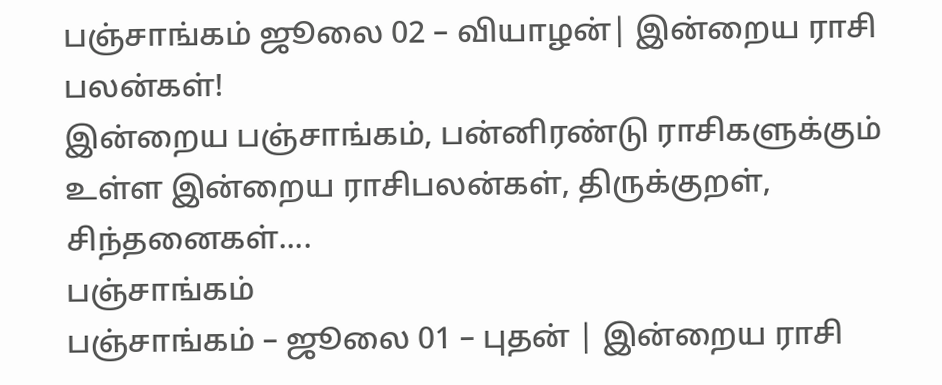பஞ்சாங்கம் ஜூலை 02 – வியாழன்| இன்றைய ராசி பலன்கள்!
இன்றைய பஞ்சாங்கம், பன்னிரண்டு ராசிகளுக்கும் உள்ள இன்றைய ராசிபலன்கள், திருக்குறள், சிந்தனைகள்....
பஞ்சாங்கம்
பஞ்சாங்கம் – ஜூலை 01 – புதன் | இன்றைய ராசி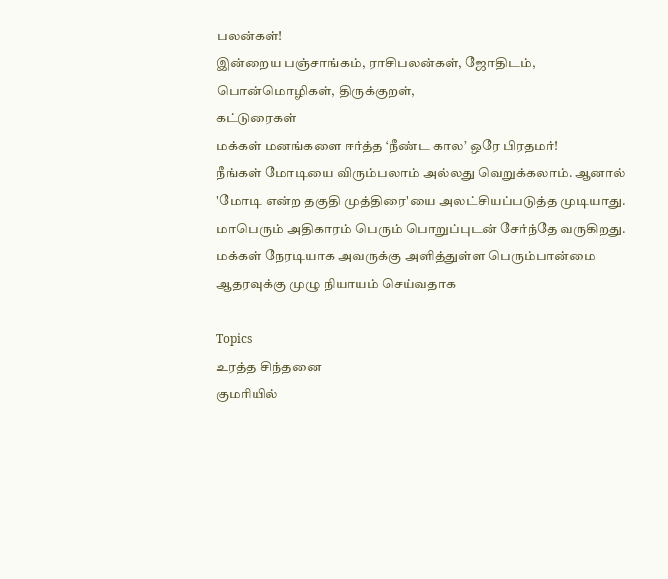பலன்கள்!
இன்றைய பஞ்சாங்கம், ராசிபலன்கள், ஜோதிடம், பொன்மொழிகள், திருக்குறள்,
கட்டுரைகள்
மக்கள் மனங்களை ஈர்த்த ‘நீண்ட கால’ ஒரே பிரதமர்!
நீங்கள் மோடியை விரும்பலாம் அல்லது வெறுக்கலாம். ஆனால் 'மோடி என்ற தகுதி முத்திரை'யை அலட்சியப்படுத்த முடியாது. மாபெரும் அதிகாரம் பெரும் பொறுப்புடன் சேர்ந்தே வருகிறது. மக்கள் நேரடியாக அவருக்கு அளித்துள்ள பெரும்பான்மை ஆதரவுக்கு முழு நியாயம் செய்வதாக

Topics
உரத்த சிந்தனை
குமரியில்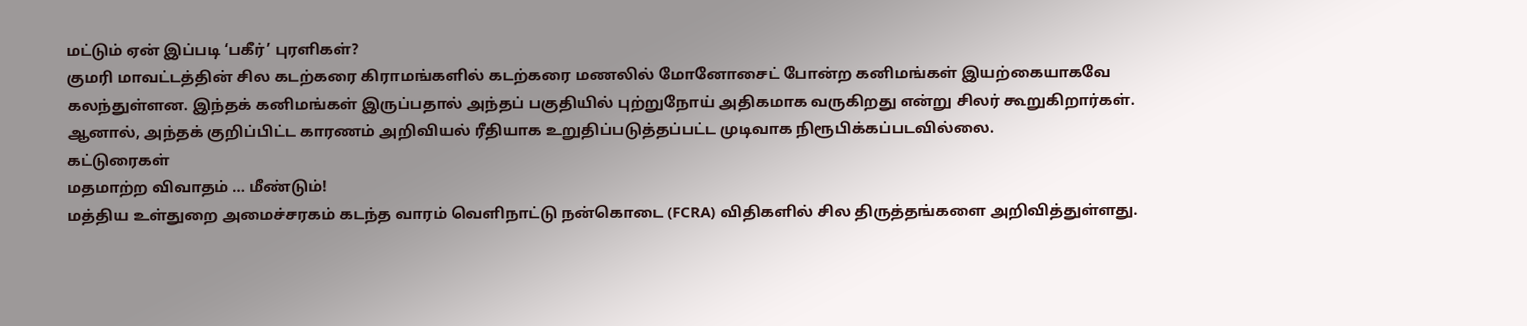மட்டும் ஏன் இப்படி ‘பகீர்’ புரளிகள்?
குமரி மாவட்டத்தின் சில கடற்கரை கிராமங்களில் கடற்கரை மணலில் மோனோசைட் போன்ற கனிமங்கள் இயற்கையாகவே கலந்துள்ளன. இந்தக் கனிமங்கள் இருப்பதால் அந்தப் பகுதியில் புற்றுநோய் அதிகமாக வருகிறது என்று சிலர் கூறுகிறார்கள். ஆனால், அந்தக் குறிப்பிட்ட காரணம் அறிவியல் ரீதியாக உறுதிப்படுத்தப்பட்ட முடிவாக நிரூபிக்கப்படவில்லை.
கட்டுரைகள்
மதமாற்ற விவாதம் … மீண்டும்!
மத்திய உள்துறை அமைச்சரகம் கடந்த வாரம் வெளிநாட்டு நன்கொடை (FCRA) விதிகளில் சில திருத்தங்களை அறிவித்துள்ளது.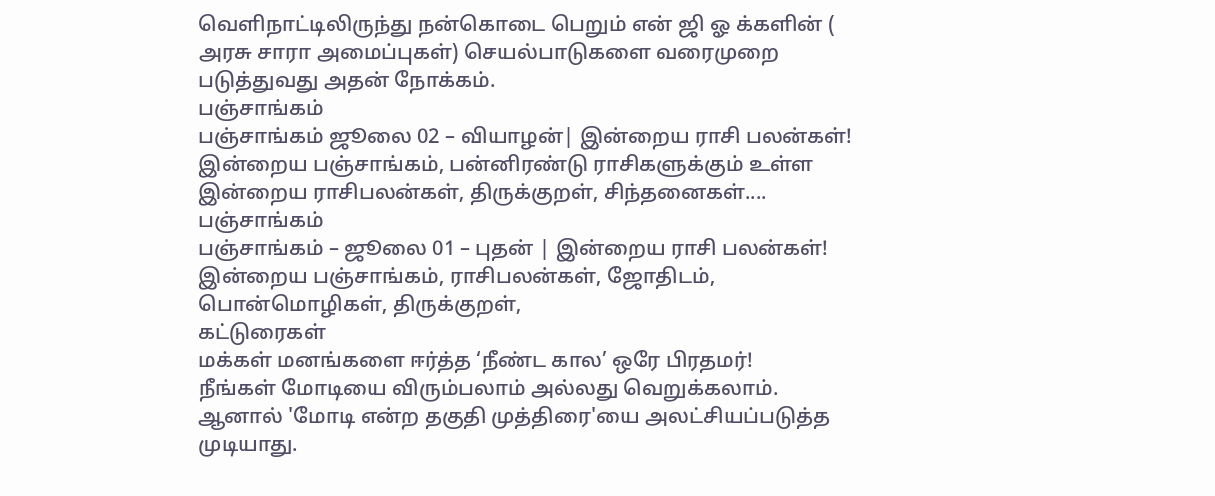வெளிநாட்டிலிருந்து நன்கொடை பெறும் என் ஜி ஓ க்களின் ( அரசு சாரா அமைப்புகள்) செயல்பாடுகளை வரைமுறை படுத்துவது அதன் நோக்கம்.
பஞ்சாங்கம்
பஞ்சாங்கம் ஜூலை 02 – வியாழன்| இன்றைய ராசி பலன்கள்!
இன்றைய பஞ்சாங்கம், பன்னிரண்டு ராசிகளுக்கும் உள்ள இன்றைய ராசிபலன்கள், திருக்குறள், சிந்தனைகள்....
பஞ்சாங்கம்
பஞ்சாங்கம் – ஜூலை 01 – புதன் | இன்றைய ராசி பலன்கள்!
இன்றைய பஞ்சாங்கம், ராசிபலன்கள், ஜோதிடம், பொன்மொழிகள், திருக்குறள்,
கட்டுரைகள்
மக்கள் மனங்களை ஈர்த்த ‘நீண்ட கால’ ஒரே பிரதமர்!
நீங்கள் மோடியை விரும்பலாம் அல்லது வெறுக்கலாம். ஆனால் 'மோடி என்ற தகுதி முத்திரை'யை அலட்சியப்படுத்த முடியாது.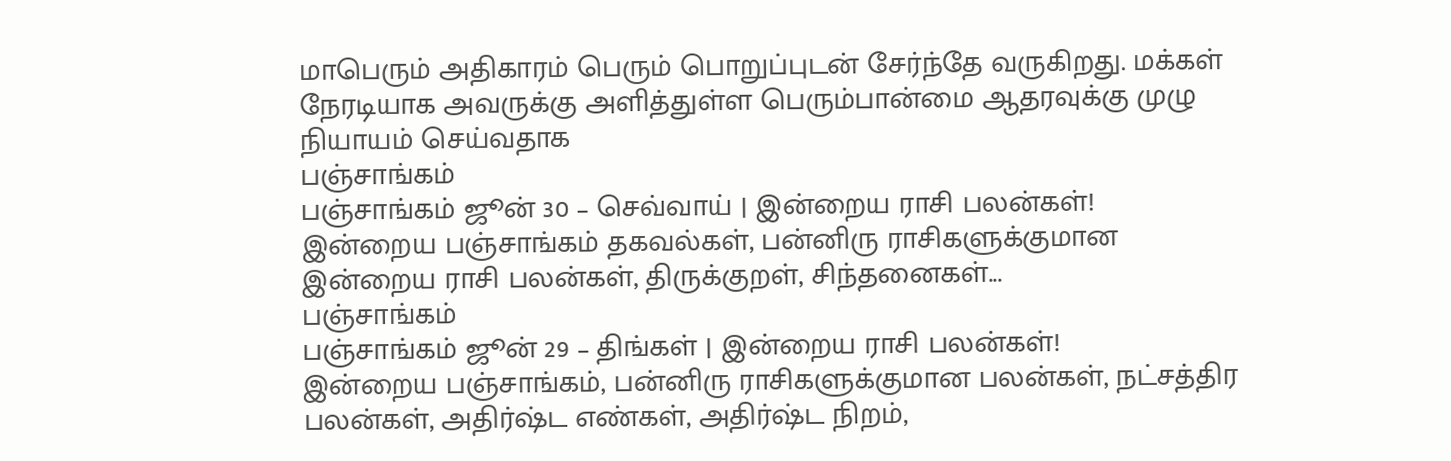மாபெரும் அதிகாரம் பெரும் பொறுப்புடன் சேர்ந்தே வருகிறது. மக்கள் நேரடியாக அவருக்கு அளித்துள்ள பெரும்பான்மை ஆதரவுக்கு முழு நியாயம் செய்வதாக
பஞ்சாங்கம்
பஞ்சாங்கம் ஜூன் 30 – செவ்வாய் | இன்றைய ராசி பலன்கள்!
இன்றைய பஞ்சாங்கம் தகவல்கள், பன்னிரு ராசிகளுக்குமான இன்றைய ராசி பலன்கள், திருக்குறள், சிந்தனைகள்...
பஞ்சாங்கம்
பஞ்சாங்கம் ஜூன் 29 – திங்கள் | இன்றைய ராசி பலன்கள்!
இன்றைய பஞ்சாங்கம், பன்னிரு ராசிகளுக்குமான பலன்கள், நட்சத்திர பலன்கள், அதிர்ஷ்ட எண்கள், அதிர்ஷ்ட நிறம்,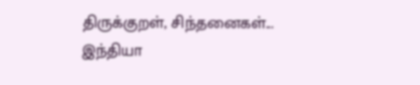திருக்குறள், சிந்தனைகள்...
இந்தியா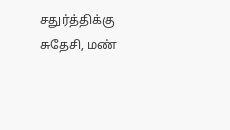சதுர்த்திக்கு சுதேசி, மண்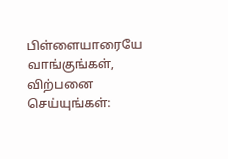பிள்ளையாரையே வாங்குங்கள், விற்பனை செய்யுங்கள்: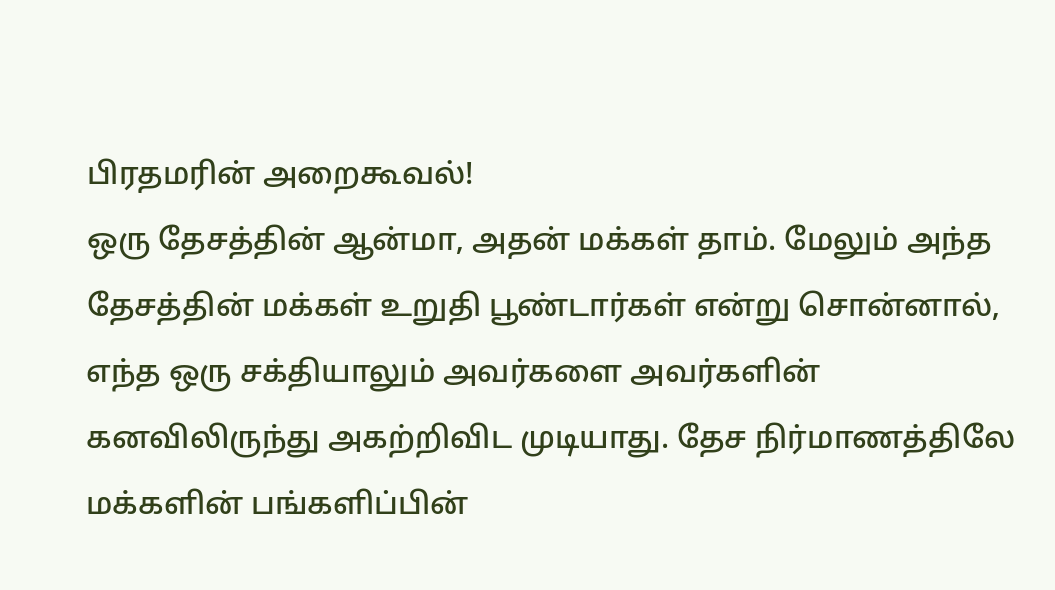பிரதமரின் அறைகூவல்!
ஒரு தேசத்தின் ஆன்மா, அதன் மக்கள் தாம். மேலும் அந்த தேசத்தின் மக்கள் உறுதி பூண்டார்கள் என்று சொன்னால், எந்த ஒரு சக்தியாலும் அவர்களை அவர்களின் கனவிலிருந்து அகற்றிவிட முடியாது. தேச நிர்மாணத்திலே மக்களின் பங்களிப்பின்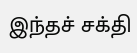இந்தச் சக்தி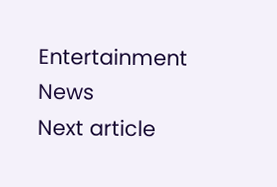Entertainment News
Next article